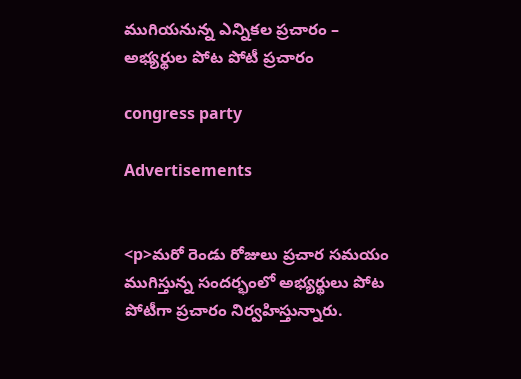ముగియనున్న ఎన్నికల ప్రచారం – అభ్యర్థుల పోట పోటీ ప్రచారం

congress party

Advertisements


<p>మరో రెండు రోజులు ప్రచార సమయం ముగిస్తున్న సందర్భంలో అభ్యర్థులు పోట పోటీగా ప్రచారం నిర్వహిస్తున్నారు.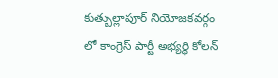కుత్బుల్లాపూర్ నియోజకవర్గం లో కాంగ్రెస్ పార్టీ అభ్యర్థి కోలన్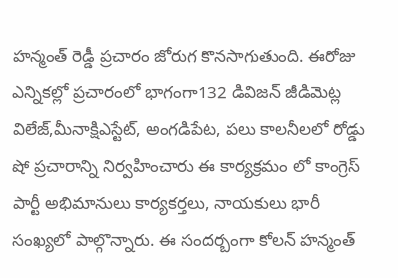హన్మంత్ రెడ్డీ ప్రచారం జోరుగ కొనసాగుతుంది. ఈరోజు ఎన్నికల్లో ప్రచారంలో భాగంగా132 డివిజన్ జీడిమెట్ల విలేజ్,మీనాక్షిఎస్టేట్, అంగడిపేట, పలు కాలనీలలో రోడ్డు షో ప్రచారాన్ని నిర్వహించారు ఈ కార్యక్రమం లో కాంగ్రెస్ పార్టీ అభిమానులు కార్యకర్తలు, నాయకులు భారీ సంఖ్యలో పాల్గొన్నారు. ఈ సందర్బంగా కోలన్ హన్మంత్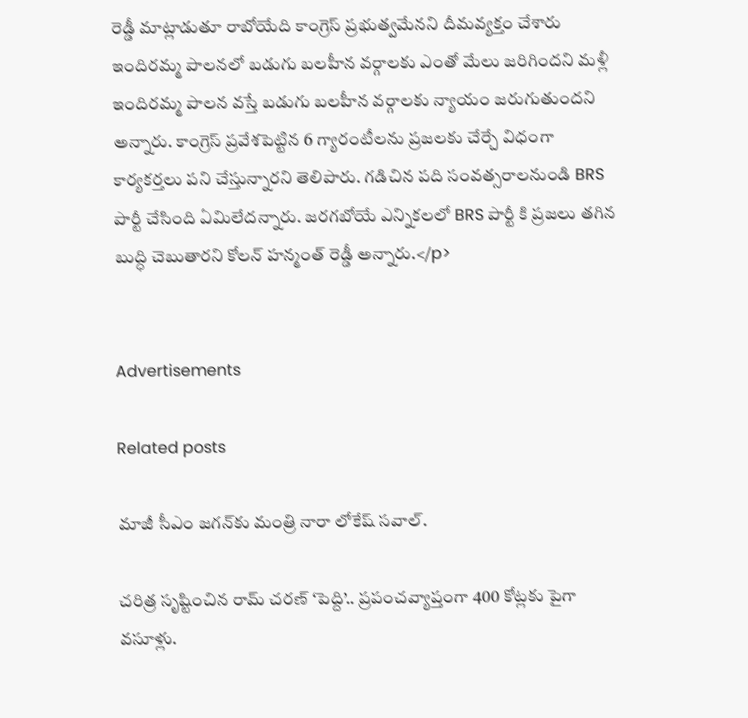రెడ్డీ మాట్లాడుతూ రాబోయేది కాంగ్రెస్ ప్రభుత్వమేనని దీమవ్యక్తం చేశారు ఇందిరమ్మ పాలనలో బడుగు బలహీన వర్గాలకు ఎంతో మేలు జరిగిందని మళ్లీ ఇందిరమ్మ పాలన వస్తే బడుగు బలహీన వర్గాలకు న్యాయం జరుగుతుందని అన్నారు. కాంగ్రెస్ ప్రవేశపెట్టిన 6 గ్యారంటీలను ప్రజలకు చేర్చే విధంగా కార్యకర్తలు పని చేస్తున్నారని తెలిపారు. గడిచిన పది సంవత్సరాలనుండి BRS పార్టీ చేసింది ఏమిలేదన్నారు. జరగబోయే ఎన్నికలలో BRS పార్టీ కి ప్రజలు తగిన బుద్ధి చెబుతారని కోలన్ హన్మంత్ రెడ్డీ అన్నారు.</p>


Advertisements

Related posts

మాజీ సీఎం జగన్‍కు మంత్రి నారా లోకేష్ సవాల్.

చరిత్ర సృష్టించిన రామ్ చరణ్ ‘పెద్ది’.. ప్రపంచవ్యాప్తంగా 400 కోట్లకు పైగా వసూళ్లు.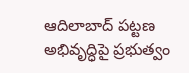ఆదిలాబాద్ పట్టణ అభివృద్ధిపై ప్రభుత్వం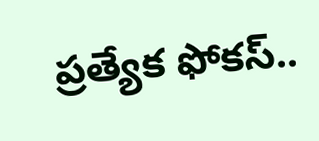ప్రత్యేక ఫోకస్..